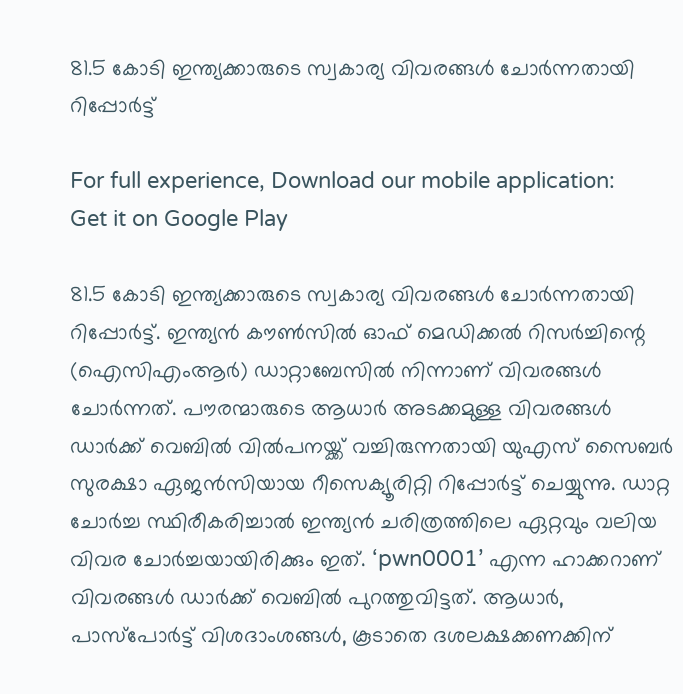81.5 കോടി ഇന്ത്യക്കാരുടെ സ്വകാര്യ വിവരങ്ങൾ ചോർന്നതായി റിപ്പോർട്ട്

For full experience, Download our mobile application:
Get it on Google Play

81.5 കോടി ഇന്ത്യക്കാരുടെ സ്വകാര്യ വിവരങ്ങൾ ചോർന്നതായി റിപ്പോർട്ട്. ഇന്ത്യൻ കൗൺസിൽ ഓഫ് മെഡിക്കൽ റിസർച്ചിന്റെ (ഐസിഎംആർ) ഡാറ്റാബേസിൽ നിന്നാണ് വിവരങ്ങൾ ചോർന്നത്. പൗരന്മാരുടെ ആധാർ അടക്കമുള്ള വിവരങ്ങൾ ഡാർക്ക് വെബിൽ വിൽപനയ്ക്ക് വച്ചിരുന്നതായി യുഎസ് സൈബർ സുരക്ഷാ ഏജൻസിയായ റീസെക്യൂരിറ്റി റിപ്പോർട്ട് ചെയ്യുന്നു. ഡാറ്റ ചോർച്ച സ്ഥിരീകരിച്ചാൽ ഇന്ത്യൻ ചരിത്രത്തിലെ ഏറ്റവും വലിയ വിവര ചോർച്ചയായിരിക്കും ഇത്. ‘pwn0001’ എന്ന ഹാക്കറാണ് വിവരങ്ങൾ ഡാർക്ക് വെബിൽ പുറത്തുവിട്ടത്. ആധാർ, പാസ്‌പോർട്ട് വിശദാംശങ്ങൾ, കൂടാതെ ദശലക്ഷക്കണക്കിന്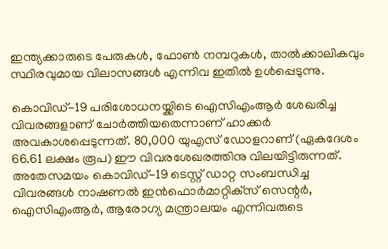ഇന്ത്യക്കാരുടെ പേരുകൾ, ഫോൺ നമ്പറുകൾ, താൽക്കാലികവും സ്ഥിരവുമായ വിലാസങ്ങൾ എന്നിവ ഇതിൽ ഉൾപ്പെടുന്നു.

കൊവിഡ്-19 പരിശോധനയ്ക്കിടെ ഐസിഎംആർ ശേഖരിച്ച വിവരങ്ങളാണ് ചോർത്തിയതെന്നാണ് ഹാക്കർ അവകാശപ്പെടുന്നത്. 80,000 യുഎസ് ഡോളറാണ് (ഏകദേശം 66.61 ലക്ഷം രൂപ) ഈ വിവരശേഖരത്തിനു വിലയിട്ടിരുന്നത്. അതേസമയം കൊവിഡ്-19 ടെസ്റ്റ് ഡാറ്റ സംബന്ധിച്ച വിവരങ്ങൾ നാഷണൽ ഇൻഫൊർമാറ്റിക്‌സ് സെന്റർ, ഐസിഎംആർ, ആരോഗ്യ മന്ത്രാലയം എന്നിവരുടെ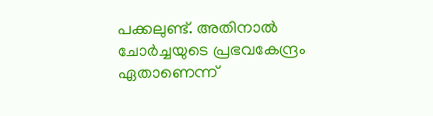പക്കലുണ്ട്. അതിനാൽ ചോർച്ചയുടെ പ്രഭവകേന്ദ്രം ഏതാണെന്ന്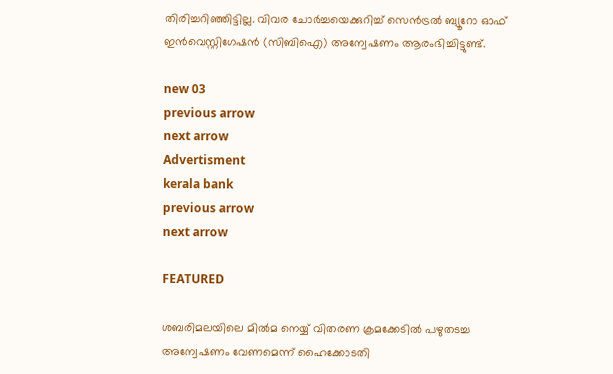തിരിച്ചറിഞ്ഞിട്ടില്ല. വിവര ചോർച്ചയെക്കുറിച്ച് സെൻട്രൽ ബ്യൂറോ ഓഫ് ഇൻവെസ്റ്റിഗേഷൻ (സിബിഐ) അന്വേഷണം ആരംഭിച്ചിട്ടുണ്ട്.

new 03
previous arrow
next arrow
Advertisment
kerala bank
previous arrow
next arrow

FEATURED

ശബരിമലയിലെ മിൽമ നെയ്യ് വിതരണ ക്രമക്കേടിൽ പഴുതടച്ച അന്വേഷണം വേണമെന്ന് ഹൈക്കോടതി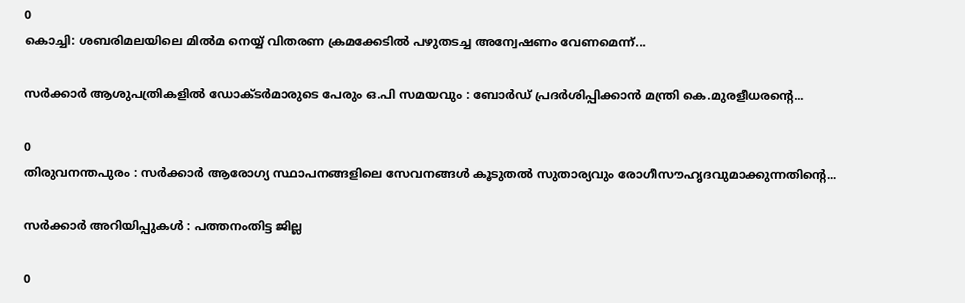0
കൊച്ചി: ശബരിമലയിലെ മിൽമ നെയ്യ് വിതരണ ക്രമക്കേടിൽ പഴുതടച്ച അന്വേഷണം വേണമെന്ന്...

സർക്കാർ ആശുപത്രികളിൽ ഡോക്ടർമാരുടെ പേരും ഒ.പി സമയവും : ബോർഡ് പ്രദർശിപ്പിക്കാൻ മന്ത്രി കെ.മുരളീധരന്റെ...

0
തിരുവനന്തപുരം : സർക്കാർ ആരോഗ്യ സ്ഥാപനങ്ങളിലെ സേവനങ്ങൾ കൂടുതൽ സുതാര്യവും രോഗീസൗഹൃദവുമാക്കുന്നതിന്റെ...

സര്‍ക്കാര്‍ അറിയിപ്പുകള്‍ : പത്തനംതിട്ട ജില്ല

0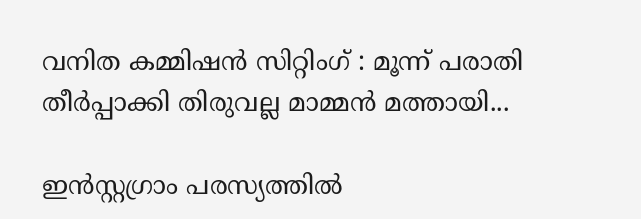വനിത കമ്മിഷന്‍ സിറ്റിംഗ് : മൂന്ന് പരാതി തീര്‍പ്പാക്കി തിരുവല്ല മാമ്മന്‍ മത്തായി...

ഇൻസ്റ്റഗ്രാം പരസ്യത്തിൽ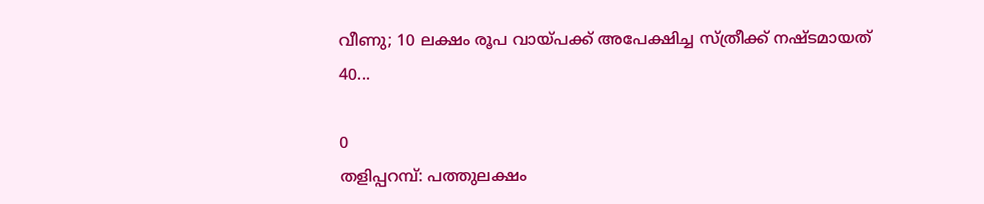വീണു; 10 ലക്ഷം രൂപ വായ്പക്ക് അപേക്ഷിച്ച സ്ത്രീക്ക് നഷ്ടമായത് 40...

0
തളിപ്പറമ്പ്: പത്തുലക്ഷം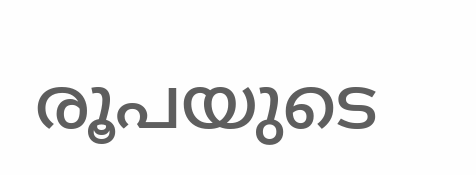രൂപയുടെ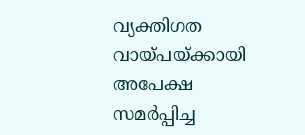വ്യക്തിഗത വായ്പയ്ക്കായി അപേക്ഷ സമർപ്പിച്ച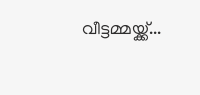വീട്ടമ്മയ്ക്ക്...